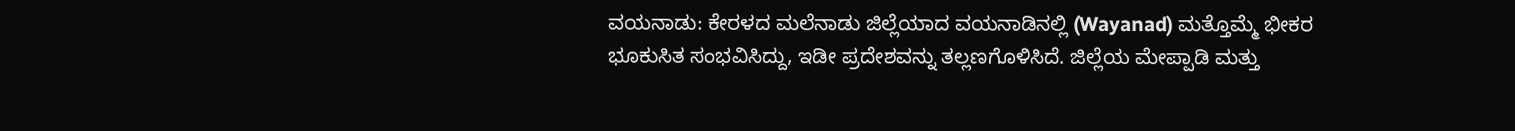ವಯನಾಡು: ಕೇರಳದ ಮಲೆನಾಡು ಜಿಲ್ಲೆಯಾದ ವಯನಾಡಿನಲ್ಲಿ (Wayanad) ಮತ್ತೊಮ್ಮೆ ಭೀಕರ ಭೂಕುಸಿತ ಸಂಭವಿಸಿದ್ದು, ಇಡೀ ಪ್ರದೇಶವನ್ನು ತಲ್ಲಣಗೊಳಿಸಿದೆ. ಜಿಲ್ಲೆಯ ಮೇಪ್ಪಾಡಿ ಮತ್ತು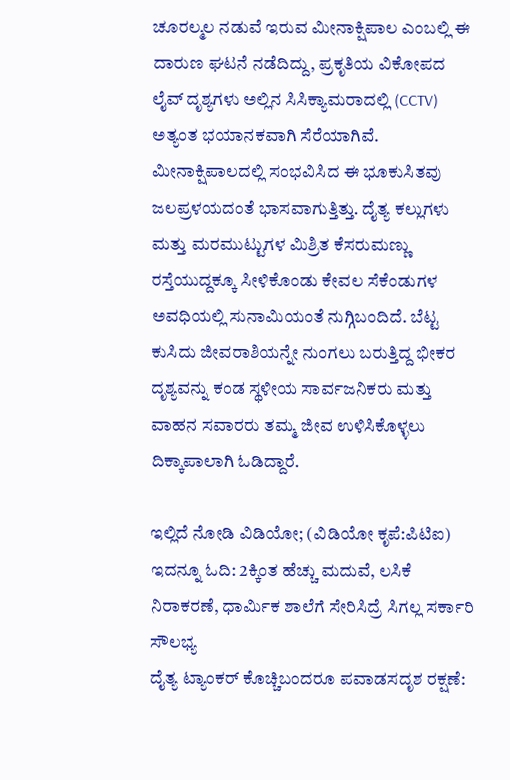ಚೂರಲ್ಮಲ ನಡುವೆ ಇರುವ ಮೀನಾಕ್ಷಿಪಾಲ ಎಂಬಲ್ಲಿ ಈ ದಾರುಣ ಘಟನೆ ನಡೆದಿದ್ದು, ಪ್ರಕೃತಿಯ ವಿಕೋಪದ ಲೈವ್ ದೃಶ್ಯಗಳು ಅಲ್ಲಿನ ಸಿಸಿಕ್ಯಾಮರಾದಲ್ಲಿ (CCTV) ಅತ್ಯಂತ ಭಯಾನಕವಾಗಿ ಸೆರೆಯಾಗಿವೆ.
ಮೀನಾಕ್ಷಿಪಾಲದಲ್ಲಿ ಸಂಭವಿಸಿದ ಈ ಭೂಕುಸಿತವು ಜಲಪ್ರಳಯದಂತೆ ಭಾಸವಾಗುತ್ತಿತ್ತು. ದೈತ್ಯ ಕಲ್ಲುಗಳು ಮತ್ತು ಮರಮುಟ್ಟುಗಳ ಮಿಶ್ರಿತ ಕೆಸರುಮಣ್ಣು ರಸ್ತೆಯುದ್ದಕ್ಕೂ ಸೀಳಿಕೊಂಡು ಕೇವಲ ಸೆಕೆಂಡುಗಳ ಅವಧಿಯಲ್ಲಿ ಸುನಾಮಿಯಂತೆ ನುಗ್ಗಿಬಂದಿದೆ. ಬೆಟ್ಟ ಕುಸಿದು ಜೀವರಾಶಿಯನ್ನೇ ನುಂಗಲು ಬರುತ್ತಿದ್ದ ಭೀಕರ ದೃಶ್ಯವನ್ನು ಕಂಡ ಸ್ಥಳೀಯ ಸಾರ್ವಜನಿಕರು ಮತ್ತು ವಾಹನ ಸವಾರರು ತಮ್ಮ ಜೀವ ಉಳಿಸಿಕೊಳ್ಳಲು ದಿಕ್ಕಾಪಾಲಾಗಿ ಓಡಿದ್ದಾರೆ.

ಇಲ್ಲಿದೆ ನೋಡಿ ವಿಡಿಯೋ; (ವಿಡಿಯೋ ಕೃಪೆ:ಪಿಟಿಐ)
ಇದನ್ನೂ ಓದಿ: 2ಕ್ಕಿಂತ ಹೆಚ್ಚು ಮದುವೆ, ಲಸಿಕೆ ನಿರಾಕರಣೆ, ಧಾರ್ಮಿಕ ಶಾಲೆಗೆ ಸೇರಿಸಿದ್ರೆ ಸಿಗಲ್ಲ ಸರ್ಕಾರಿ ಸೌಲಭ್ಯ
ದೈತ್ಯ ಟ್ಯಾಂಕರ್ ಕೊಚ್ಚಿಬಂದರೂ ಪವಾಡಸದೃಶ ರಕ್ಷಣೆ: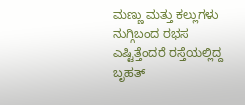ಮಣ್ಣು ಮತ್ತು ಕಲ್ಲುಗಳು ನುಗ್ಗಿಬಂದ ರಭಸ ಎಷ್ಟಿತ್ತೆಂದರೆ ರಸ್ತೆಯಲ್ಲಿದ್ದ ಬೃಹತ್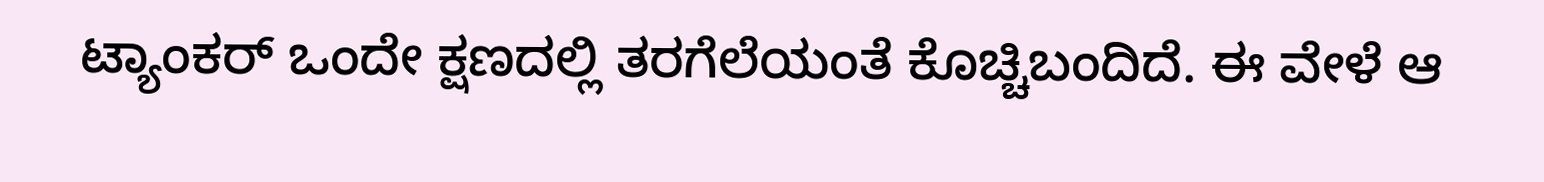ಟ್ಯಾಂಕರ್ ಒಂದೇ ಕ್ಷಣದಲ್ಲಿ ತರಗೆಲೆಯಂತೆ ಕೊಚ್ಚಿಬಂದಿದೆ. ಈ ವೇಳೆ ಆ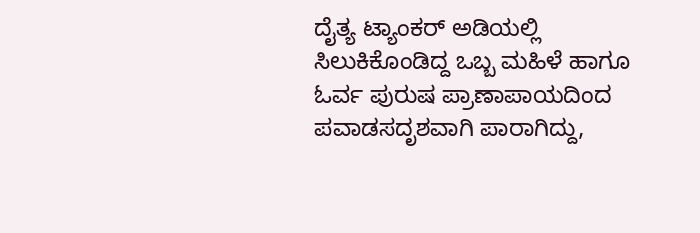ದೈತ್ಯ ಟ್ಯಾಂಕರ್ ಅಡಿಯಲ್ಲಿ ಸಿಲುಕಿಕೊಂಡಿದ್ದ ಒಬ್ಬ ಮಹಿಳೆ ಹಾಗೂ ಓರ್ವ ಪುರುಷ ಪ್ರಾಣಾಪಾಯದಿಂದ ಪವಾಡಸದೃಶವಾಗಿ ಪಾರಾಗಿದ್ದು,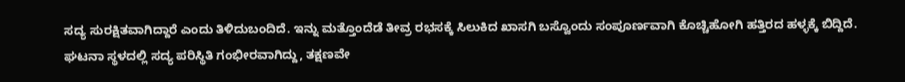ಸದ್ಯ ಸುರಕ್ಷಿತವಾಗಿದ್ದಾರೆ ಎಂದು ತಿಳಿದುಬಂದಿದೆ. ಇನ್ನು ಮತ್ತೊಂದೆಡೆ ತೀವ್ರ ರಭಸಕ್ಕೆ ಸಿಲುಕಿದ ಖಾಸಗಿ ಬಸ್ವೊಂದು ಸಂಪೂರ್ಣವಾಗಿ ಕೊಚ್ಚಿಹೋಗಿ ಹತ್ತಿರದ ಹಳ್ಳಕ್ಕೆ ಬಿದ್ದಿದೆ.
ಘಟನಾ ಸ್ಥಳದಲ್ಲಿ ಸದ್ಯ ಪರಿಸ್ಥಿತಿ ಗಂಭೀರವಾಗಿದ್ದು, ತಕ್ಷಣವೇ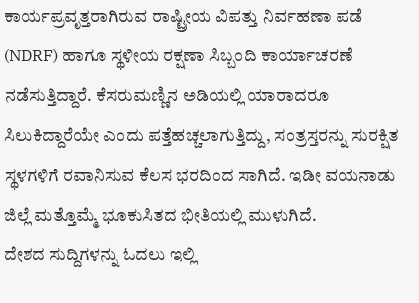ಕಾರ್ಯಪ್ರವೃತ್ತರಾಗಿರುವ ರಾಷ್ಟ್ರೀಯ ವಿಪತ್ತು ನಿರ್ವಹಣಾ ಪಡೆ (NDRF) ಹಾಗೂ ಸ್ಥಳೀಯ ರಕ್ಷಣಾ ಸಿಬ್ಬಂದಿ ಕಾರ್ಯಾಚರಣೆ ನಡೆಸುತ್ತಿದ್ದಾರೆ. ಕೆಸರುಮಣ್ಣಿನ ಅಡಿಯಲ್ಲಿ ಯಾರಾದರೂ ಸಿಲುಕಿದ್ದಾರೆಯೇ ಎಂದು ಪತ್ತೆಹಚ್ಚಲಾಗುತ್ತಿದ್ದು, ಸಂತ್ರಸ್ತರನ್ನು ಸುರಕ್ಷಿತ ಸ್ಥಳಗಳಿಗೆ ರವಾನಿಸುವ ಕೆಲಸ ಭರದಿಂದ ಸಾಗಿದೆ. ಇಡೀ ವಯನಾಡು ಜಿಲ್ಲೆ ಮತ್ತೊಮ್ಮೆ ಭೂಕುಸಿತದ ಭೀತಿಯಲ್ಲಿ ಮುಳುಗಿದೆ.
ದೇಶದ ಸುದ್ದಿಗಳನ್ನು ಓದಲು ಇಲ್ಲಿ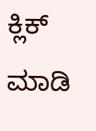ಕ್ಲಿಕ್ ಮಾಡಿ